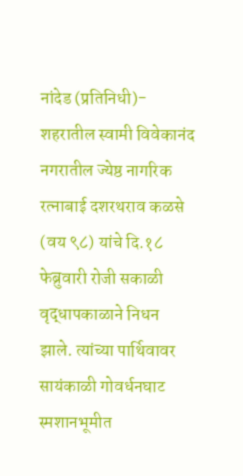नांदेड (प्रतिनिधी)- शहरातील स्वामी विवेकानंद नगरातील ज्येष्ठ नागरिक रत्नाबाई दशरथराव कळसे (वय ९८) यांचे दि.१८ फेब्रुवारी रोजी सकाळी वृद्धापकाळाने निधन झाले. त्यांच्या पार्थिवावर सायंकाळी गोवर्धनघाट स्मशानभूमीत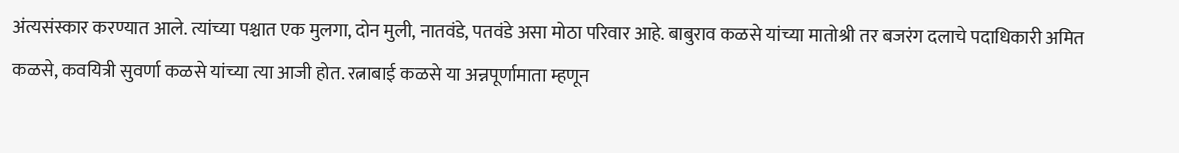अंत्यसंस्कार करण्यात आले. त्यांच्या पश्चात एक मुलगा, दोन मुली, नातवंडे, पतवंडे असा मोठा परिवार आहे. बाबुराव कळसे यांच्या मातोश्री तर बजरंग दलाचे पदाधिकारी अमित कळसे, कवयित्री सुवर्णा कळसे यांच्या त्या आजी होत. रत्नाबाई कळसे या अन्नपूर्णामाता म्हणून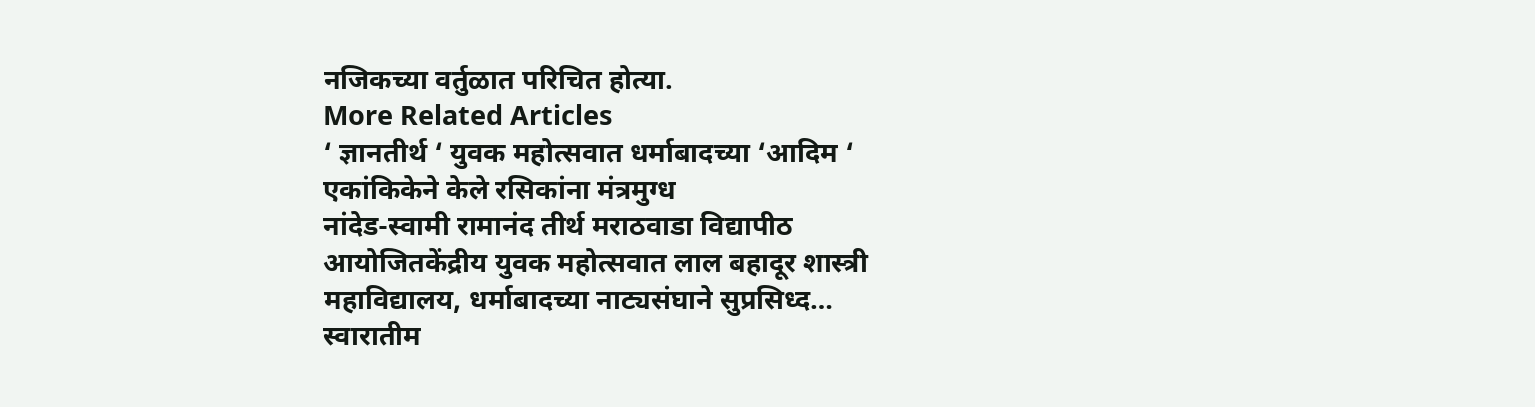नजिकच्या वर्तुळात परिचित होत्या.
More Related Articles
‘ ज्ञानतीर्थ ‘ युवक महोत्सवात धर्माबादच्या ‘आदिम ‘ एकांकिकेने केले रसिकांना मंत्रमुग्ध
नांदेड-स्वामी रामानंद तीर्थ मराठवाडा विद्यापीठ आयोजितकेंद्रीय युवक महोत्सवात लाल बहादूर शास्त्री महाविद्यालय, धर्माबादच्या नाट्यसंघाने सुप्रसिध्द…
स्वारातीम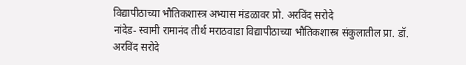विद्यापीठाच्या भौतिकशास्त्र अभ्यास मंडळावर प्रो. अरविंद सरोदे
नांदेड- स्वामी रामानंद तीर्थ मराठवाडा विद्यापीठाच्या भौतिकशास्त्र संकुलातील प्रा. डॉ. अरविंद सरोदे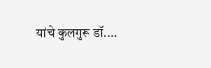यांचे कुलगुरू डॉ.…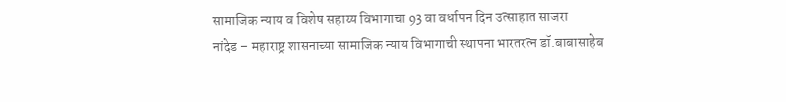सामाजिक न्याय व विशेष सहाय्य विभागाचा 93 वा वर्धापन दिन उत्साहात साजरा
नांदेड – महाराष्ट्र शासनाच्या सामाजिक न्याय विभागाची स्थापना भारतरत्न डॉ.बाबासाहेब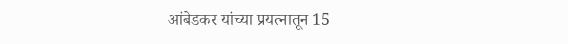आंबेडकर यांच्या प्रयत्नातून 15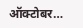ऑक्टोबर…